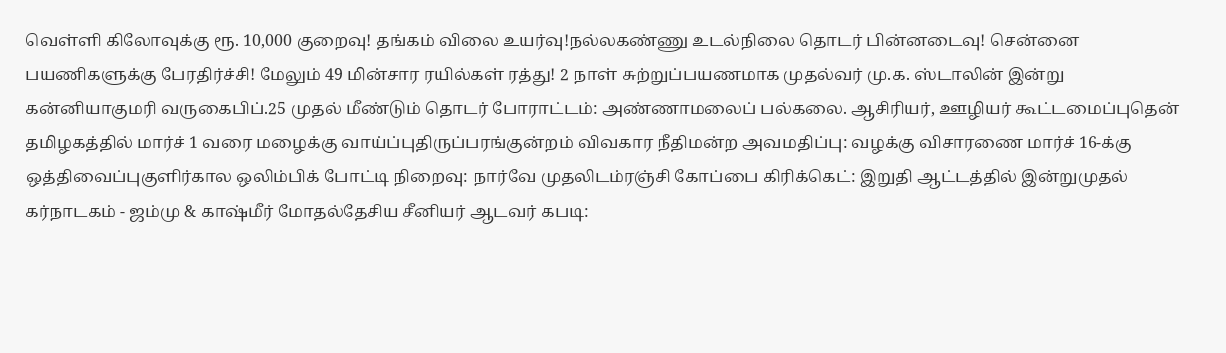வெள்ளி கிலோவுக்கு ரூ. 10,000 குறைவு! தங்கம் விலை உயர்வு!நல்லகண்ணு உடல்நிலை தொடர் பின்னடைவு! சென்னை பயணிகளுக்கு பேரதிர்ச்சி! மேலும் 49 மின்சார ரயில்கள் ரத்து! 2 நாள் சுற்றுப்பயணமாக முதல்வர் மு.க. ஸ்டாலின் இன்று கன்னியாகுமரி வருகைபிப்.25 முதல் மீண்டும் தொடர் போராட்டம்: அண்ணாமலைப் பல்கலை. ஆசிரியர், ஊழியர் கூட்டமைப்புதென் தமிழகத்தில் மார்ச் 1 வரை மழைக்கு வாய்ப்புதிருப்பரங்குன்றம் விவகார நீதிமன்ற அவமதிப்பு: வழக்கு விசாரணை மார்ச் 16-க்கு ஒத்திவைப்புகுளிர்கால ஒலிம்பிக் போட்டி நிறைவு: நார்வே முதலிடம்ரஞ்சி கோப்பை கிரிக்கெட்: இறுதி ஆட்டத்தில் இன்றுமுதல் கர்நாடகம் - ஜம்மு & காஷ்மீர் மோதல்தேசிய சீனியர் ஆடவர் கபடி: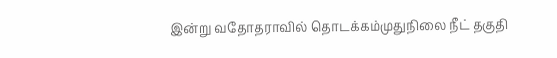இன்று வதோதராவில் தொடக்கம்முதுநிலை நீட் தகுதி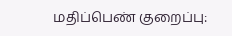மதிப்பெண் குறைப்பு: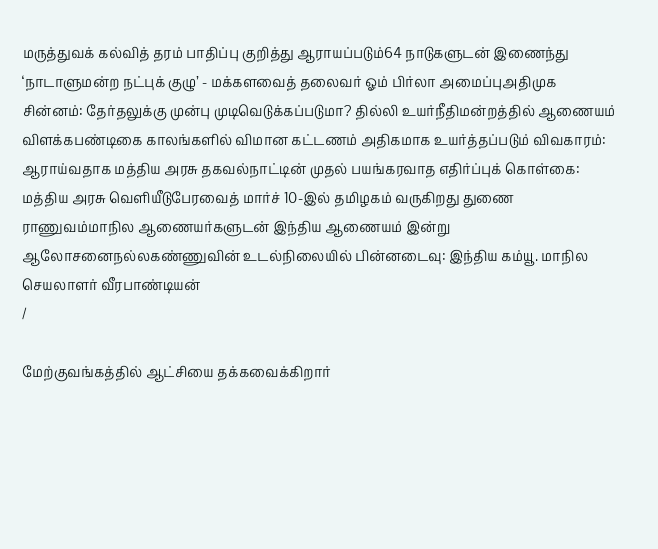மருத்துவக் கல்வித் தரம் பாதிப்பு குறித்து ஆராயப்படும்64 நாடுகளுடன் இணைந்து ‘நாடாளுமன்ற நட்புக் குழு’ - மக்களவைத் தலைவர் ஓம் பிர்லா அமைப்புஅதிமுக சின்னம்: தேர்தலுக்கு முன்பு முடிவெடுக்கப்படுமா? தில்லி உயர்நீதிமன்றத்தில் ஆணையம் விளக்கபண்டிகை காலங்களில் விமான கட்டணம் அதிகமாக உயர்த்தப்படும் விவகாரம்: ஆராய்வதாக மத்திய அரசு தகவல்நாட்டின் முதல் பயங்கரவாத எதிர்ப்புக் கொள்கை: மத்திய அரசு வெளியீடுபேரவைத் மார்ச் 10-இல் தமிழகம் வருகிறது துணை ராணுவம்மாநில ஆணையர்களுடன் இந்திய ஆணையம் இன்று ஆலோசனைநல்லகண்ணுவின் உடல்நிலையில் பின்னடைவு: இந்திய கம்யூ. மாநில செயலாளர் வீரபாண்டியன்
/

மேற்குவங்கத்தில் ஆட்சியை தக்கவைக்கிறார்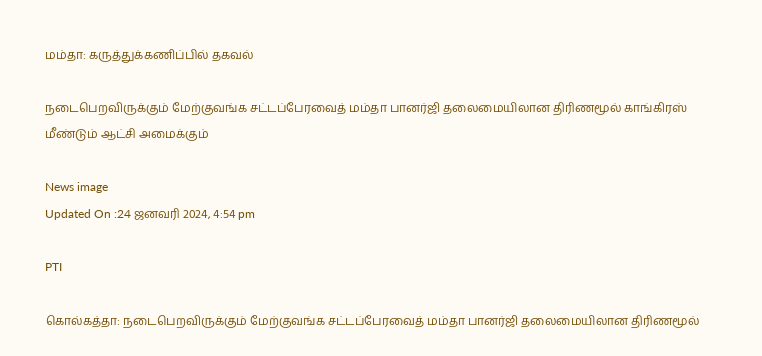மம்தா: கருத்துக்கணிப்பில் தகவல்

நடைபெறவிருக்கும் மேற்குவங்க சட்டப்பேரவைத் மம்தா பானர்ஜி தலைமையிலான திரிணமூல் காங்கிரஸ் மீண்டும் ஆட்சி அமைக்கும்

News image
Updated On :24 ஜனவரி 2024, 4:54 pm

PTI

கொல்கத்தா: நடைபெறவிருக்கும் மேற்குவங்க சட்டப்பேரவைத் மம்தா பானர்ஜி தலைமையிலான திரிணமூல்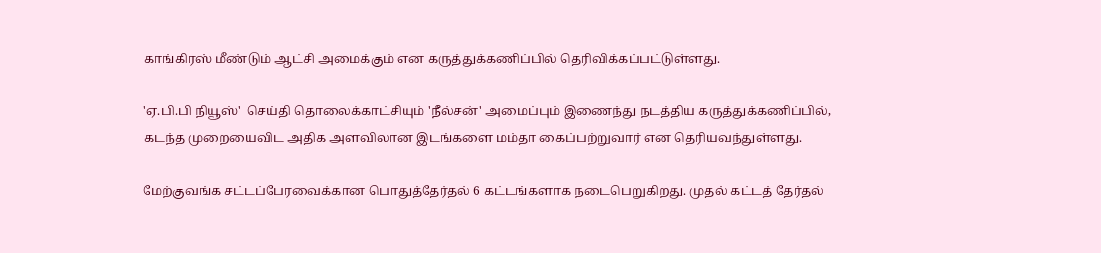காங்கிரஸ் மீண்டும் ஆட்சி அமைக்கும் என கருத்துக்கணிப்பில் தெரிவிக்கப்பட்டுள்ளது.

'ஏ.பி.பி நியூஸ்'  செய்தி தொலைக்காட்சியும் 'நீல்சன்' அமைப்பும் இணைந்து நடத்திய கருத்துக்கணிப்பில், கடந்த முறையைவிட அதிக அளவிலான இடங்களை மம்தா கைப்பற்றுவார் என தெரியவந்துள்ளது.

மேற்குவங்க சட்டப்பேரவைக்கான பொதுத்தேர்தல் 6 கட்டங்களாக நடைபெறுகிறது. முதல் கட்டத் தேர்தல்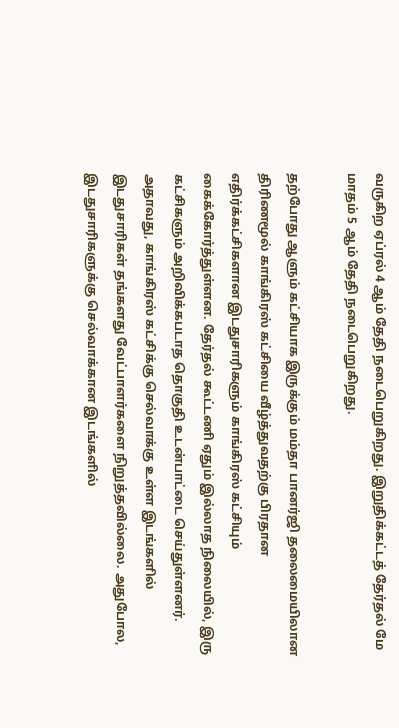வருகிற ஏப்ரல் 4 ஆம் தேதி நடைபெறுகிறது. இறுதிக்கட்டத் தேர்தல் மே மாதம் 5 ஆம் தேதி நடைபெறுகிறது.

தற்போது ஆளும் கட்சியாக இருக்கும் மம்தா பானர்ஜி தலைமையிலான திரிணமூல் காங்கிரஸ் கட்சியை வீழ்த்துவதற்கு பிரதான எதிர்க்கட்சிகளான இடதுசாரிகளும் காங்கிரஸ் கட்சியும் கைக்கோர்த்துள்ளன. தேர்தல் கூட்டணி ஏதும் இல்லாத நிலையில், இரு கட்சிகளும் அறிவிக்கபடாத தொகுதி உடன்பாட்டை செய்துள்ளனர். அதாவது, காங்கிரஸ் கட்சிக்கு செல்வாக்கு உள்ள இடங்களில் இடதுசாரிகள் தங்களது வேட்பாளர்களை நிறுத்தவில்லை. அதுபோல, இடதுசாரிகளுக்கு செல்வாக்கான இடங்களில்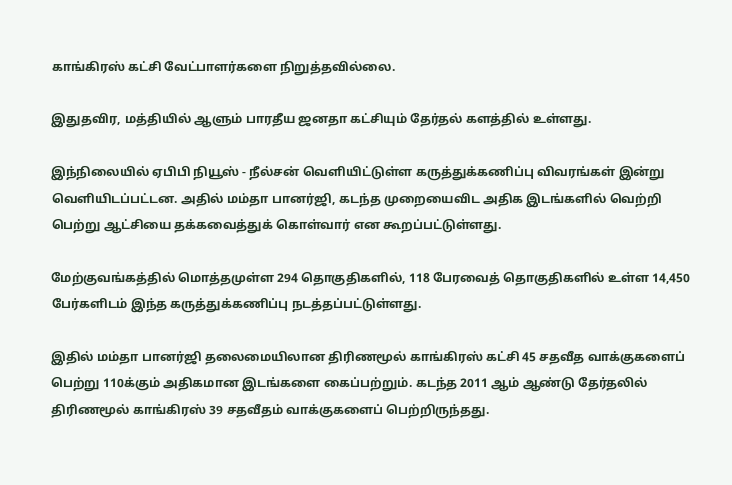காங்கிரஸ் கட்சி வேட்பாளர்களை நிறுத்தவில்லை.

இதுதவிர, மத்தியில் ஆளும் பாரதீய ஜனதா கட்சியும் தேர்தல் களத்தில் உள்ளது.

இந்நிலையில் ஏபிபி நியூஸ் - நீல்சன் வெளியிட்டுள்ள கருத்துக்கணிப்பு விவரங்கள் இன்று வெளியிடப்பட்டன. அதில் மம்தா பானர்ஜி, கடந்த முறையைவிட அதிக இடங்களில் வெற்றி பெற்று ஆட்சியை தக்கவைத்துக் கொள்வார் என கூறப்பட்டுள்ளது.

மேற்குவங்கத்தில் மொத்தமுள்ள 294 தொகுதிகளில், 118 பேரவைத் தொகுதிகளில் உள்ள 14,450 பேர்களிடம் இந்த கருத்துக்கணிப்பு நடத்தப்பட்டுள்ளது.

இதில் மம்தா பானர்ஜி தலைமையிலான திரிணமூல் காங்கிரஸ் கட்சி 45 சதவீத வாக்குகளைப் பெற்று 110க்கும் அதிகமான இடங்களை கைப்பற்றும். கடந்த 2011 ஆம் ஆண்டு தேர்தலில் திரிணமூல் காங்கிரஸ் 39 சதவீதம் வாக்குகளைப் பெற்றிருந்தது.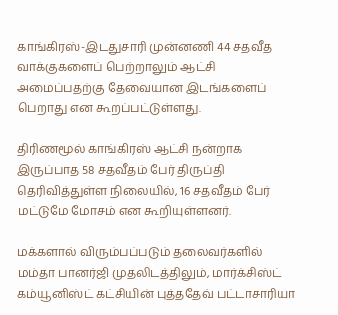காங்கிரஸ்-இடதுசாரி முன்னணி 44 சதவீத வாக்குகளைப் பெற்றாலும் ஆட்சி அமைப்பதற்கு தேவையான இடங்களைப் பெறாது என கூறப்பட்டுள்ளது.

திரிணமூல் காங்கிரஸ் ஆட்சி நன்றாக இருப்பாத 58 சதவீதம் பேர் திருப்தி தெரிவித்துள்ள நிலையில், 16 சதவீதம் பேர் மட்டுமே மோசம் என கூறியுள்ளனர்.

மக்களால் விரும்பப்படும் தலைவர்களில் மம்தா பானர்ஜி முதலிடத்திலும், மார்க்சிஸ்ட் கம்யூனிஸ்ட் கட்சியின் புத்ததேவ் பட்டாசாரியா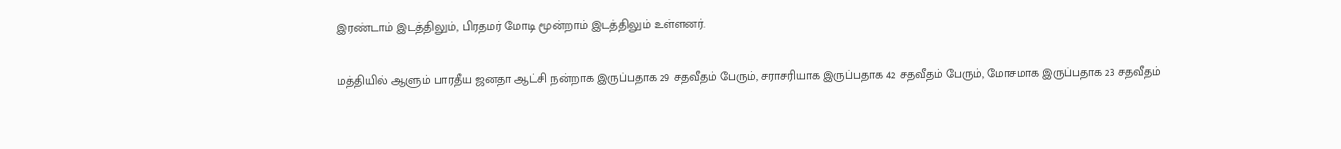இரண்டாம் இடத்திலும், பிரதமர் மோடி மூன்றாம் இடத்திலும் உள்ளனர்.

மத்தியில் ஆளும் பாரதீய ஜனதா ஆட்சி நன்றாக இருப்பதாக 29 சதவீதம் பேரும், சராசரியாக இருப்பதாக 42 சதவீதம் பேரும், மோசமாக இருப்பதாக 23 சதவீதம்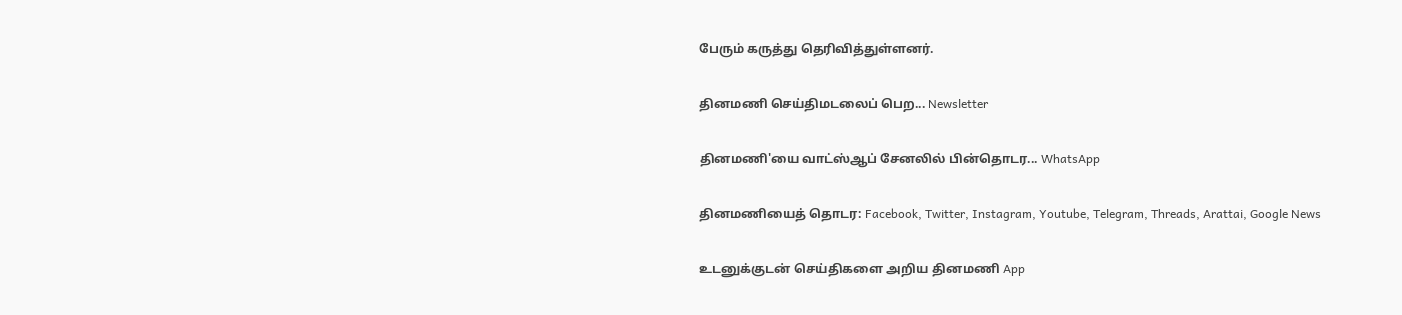பேரும் கருத்து தெரிவித்துள்ளனர்.

தினமணி செய்திமடலைப் பெற... Newsletter

தினமணி'யை வாட்ஸ்ஆப் சேனலில் பின்தொடர... WhatsApp

தினமணியைத் தொடர: Facebook, Twitter, Instagram, Youtube, Telegram, Threads, Arattai, Google News

உடனுக்குடன் செய்திகளை அறிய தினமணி App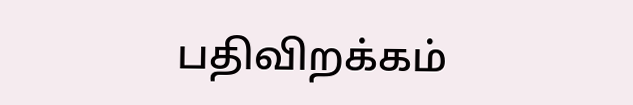பதிவிறக்கம்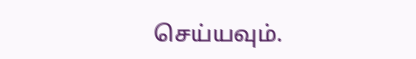செய்யவும்.